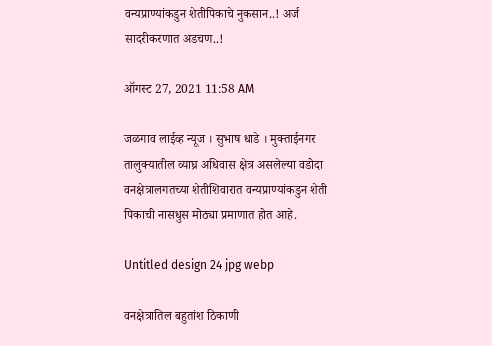वन्यप्राण्यांकडुन शेतीपिकाचे नुकसान..! अर्ज सादरीकरणात अडचण..!

ऑगस्ट 27, 2021 11:58 AM

जळगाव लाईव्ह न्यूज । सुभाष धाडे । मुक्ताईनगर तालुक्यातील व्याघ्र अधिवास क्षेत्र असलेल्या वडोदा वनक्षेत्रालगतच्या शेतीशिवारात वन्यप्राण्यांकडुन शेती पिकाची नासधुस मोठ्या प्रमाणात होत आहे.

Untitled design 24 jpg webp

वनक्षेत्रातिल बहुतांश ठिकाणी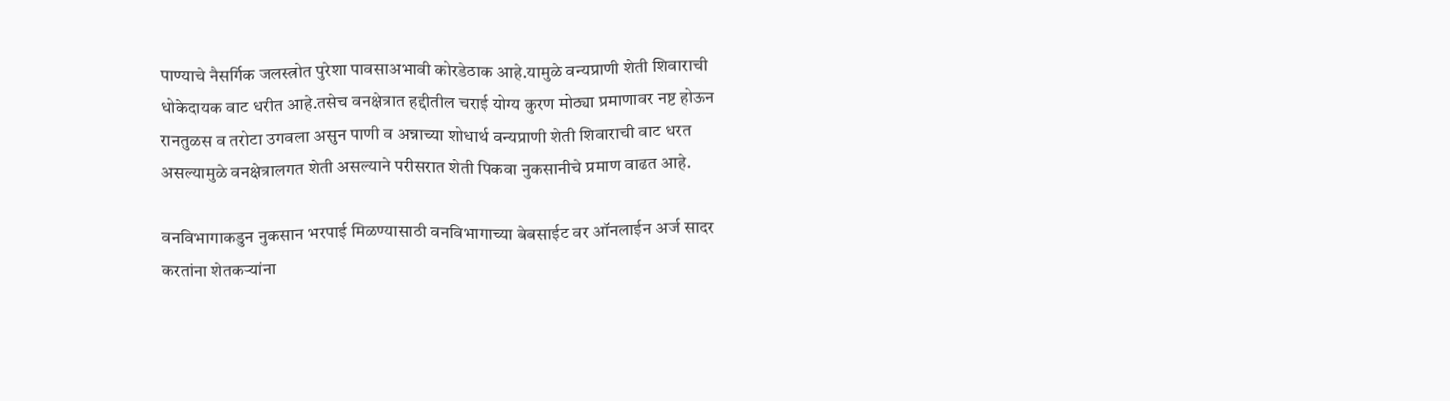पाण्याचे नैसर्गिक जलस्त्रोत पुरेशा पावसाअभावी कोरडेठाक आहे.यामुळे वन्यप्राणी शेती शिवाराची धोकेदायक वाट धरीत आहे.तसेच वनक्षेत्रात हद्दीतील चराई योग्य कुरण मोठ्या प्रमाणावर नष्ट होऊन रानतुळस व तरोटा उगवला असुन पाणी व अन्नाच्या शोधार्थ वन्यप्राणी शेती शिवाराची वाट धरत असल्यामुळे वनक्षेत्रालगत शेती असल्याने परीसरात शेती पिकवा नुकसानीचे प्रमाण वाढत आहे.

वनविभागाकडुन नुकसान भरपाई मिळण्यासाठी वनविभागाच्या बेबसाईट वर ऑनलाईन अर्ज सादर करतांना शेतकऱ्यांना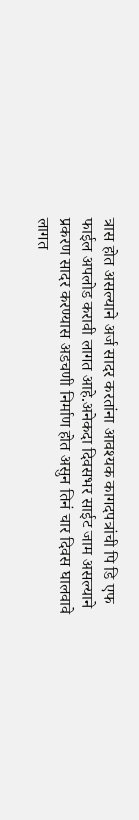त्रास होत असल्याने अर्ज सादर करतांना आवश्यक कागदपत्रांची पि डि एफ फाईल अपलोड करावी लागत आहे.अनेकदा दिवसभर साईट जाम असल्याने प्रकरण सादर करण्यास अडचणी निर्माण होत असुन तिनं चार दिवस घालवावे लागत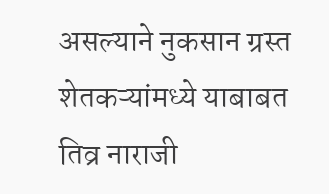असल्याने नुकसान ग्रस्त शेतकऱ्यांमध्ये याबाबत तिव्र नाराजी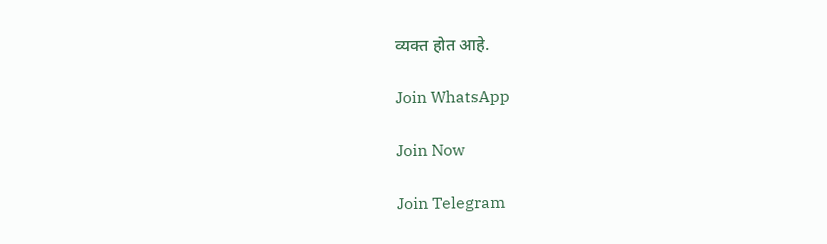व्यक्त होत आहे.

Join WhatsApp

Join Now

Join Telegram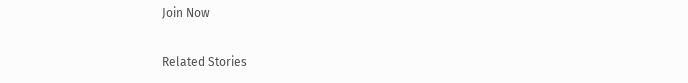Join Now

Related Stories